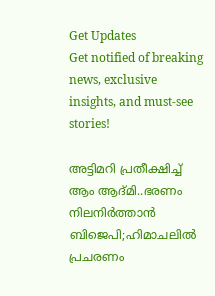Get Updates
Get notified of breaking news, exclusive insights, and must-see stories!

അട്ടിമറി പ്രതീക്ഷിച്ച് ആം ആദ്മി..ഭരണം നിലനിർത്താൻ ബിജെപി;ഹിമാചലിൽ പ്രചരണം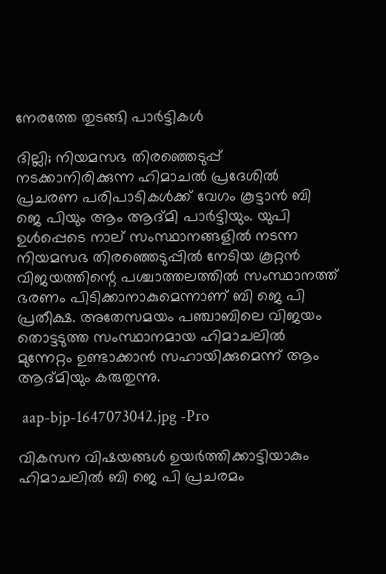നേരത്തേ തുടങ്ങി പാർട്ടികൾ

ദില്ലി; നിയമസഭ തിരഞ്ഞെടുപ്പ് നടക്കാനിരിക്കുന്ന ഹിമാചൽ പ്രദേശിൽ പ്രചരണ പരിപാടികൾക്ക് വേഗം കൂട്ടാൻ ബി ജെ പിയും ആം ആദ്മി പാർട്ടിയും. യുപി ഉൾപ്പെടെ നാല് സംസ്ഥാനങ്ങളിൽ നടന്ന നിയമസഭ തിരഞ്ഞെടുപ്പിൽ നേടിയ കൂറ്റൻ വിജയത്തിന്റെ പശ്ചാത്തലത്തിൽ സംസ്ഥാനത്ത് ഭരണം പിടിക്കാനാകുമെന്നാണ് ബി ജെ പി പ്രതീക്ഷ. അതേസമയം പഞ്ചാബിലെ വിജയം തൊട്ടടുത്ത സംസ്ഥാനമായ ഹിമാചലിൽ മുന്നേറ്റം ഉണ്ടാക്കാൻ സഹായിക്കുമെന്ന് ആം ആദ്മിയും കരുതുന്നു.

 aap-bjp-1647073042.jpg -Pro

വികസന വിഷയങ്ങൾ ഉയർത്തിക്കാട്ടിയാകും ഹിമാചലിൽ ബി ജെ പി പ്രചരമം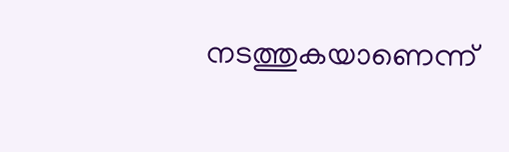നടത്തുകയാണെന്ന്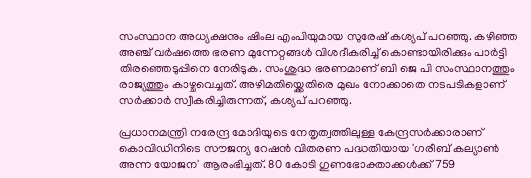സംസ്ഥാന അധ്യക്ഷനും ഷിംല എംപിയുമായ സുരേഷ് കശ്യപ് പറഞ്ഞു. കഴിഞ്ഞ അഞ്ച് വർഷത്തെ ഭരണ മുന്നേറ്റങ്ങൾ വിശദീകരിച്ച് കൊണ്ടായിരിക്കും പാർട്ടി തിരഞ്ഞെടുപ്പിനെ നേരിടുക. സംശുദ്ധ ഭരണമാണ് ബി ജെ പി സംസ്ഥാനത്തും രാജ്യത്തും കാഴ്ചവെച്ചത്. അഴിമതിയ്ക്കെതിരെ മുഖം നോക്കാതെ നടപടികളാണ് സർക്കാർ സ്വീകരിച്ചിരുന്നത്, കശ്യപ് പറഞ്ഞു.

പ്രധാനമന്ത്രി നരേന്ദ്ര മോദിയുടെ നേതൃത്വത്തിലുള്ള കേന്ദ്രസർക്കാരാണ് കൊവിഡിനിടെ സൗജന്യ റേഷൻ വിതരണ പദ്ധതിയായ 'ഗരീബ് കല്യാൺ അന്ന യോജന' ആരംഭിച്ചത്. 80 കോടി ഗുണഭോക്താക്കൾക്ക് 759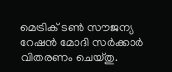മെട്രിക് ടൺ സൗജന്യ റേഷൻ മോദി സർക്കാർ വിതരണം ചെയ്തു.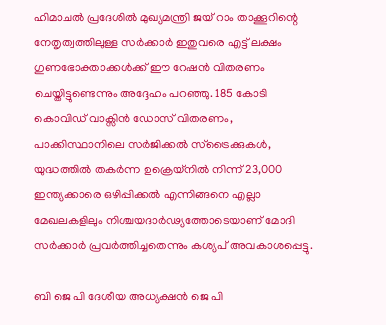ഹിമാചൽ പ്രദേശിൽ മുഖ്യമന്ത്രി ജയ് റാം താക്കൂറിന്റെ നേതൃത്വത്തിലുള്ള സർക്കാർ ഇതുവരെ എട്ട് ലക്ഷം ഗുണഭോക്താക്കൾക്ക് ഈ റേഷൻ വിതരണം ചെയ്തിട്ടുണ്ടെന്നും അദ്ദേഹം പറഞ്ഞു. 185 കോടി കൊവിഡ് വാക്സിൻ ഡോസ് വിതരണം, പാക്കിസ്ഥാനിലെ സർജിക്കൽ സ്‌ട്രൈക്കുകൾ, യുദ്ധത്തിൽ തകർന്ന ഉക്രെയ്‌നിൽ നിന്ന് 23,000 ഇന്ത്യക്കാരെ ഒഴിപ്പിക്കൽ എന്നിങ്ങനെ എല്ലാ മേഖലകളിലും നിശ്ചയദാർഢ്യത്തോടെയാണ് മോദി സർക്കാർ പ്രവർത്തിച്ചതെന്നും കശ്യപ് അവകാശപ്പെട്ടു.

ബി ജെ പി ദേശീയ അധ്യക്ഷൻ ജെ പി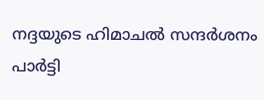നദ്ദയുടെ ഹിമാചൽ സന്ദർശനം പാർട്ടി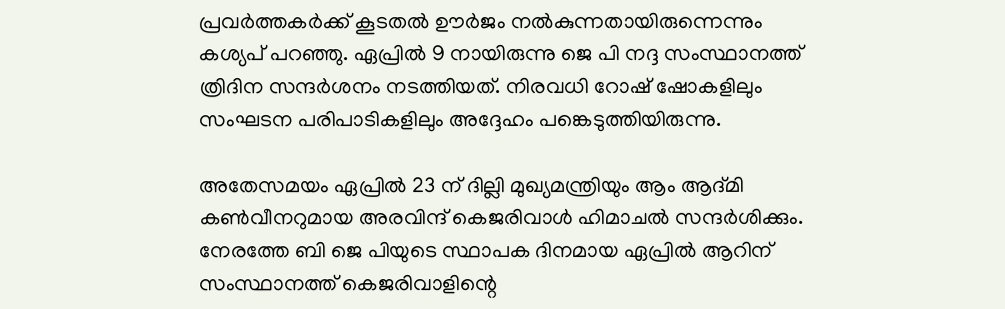പ്രവർത്തകർക്ക് കൂടതൽ ഊർജം നൽകുന്നതായിരുന്നെന്നും കശ്യപ് പറഞ്ഞു. ഏപ്രിൽ 9 നായിരുന്നു ജെ പി നദ്ദ സംസ്ഥാനത്ത് ത്രിദിന സന്ദർശനം നടത്തിയത്. നിരവധി റോഷ് ഷോകളിലും സംഘടന പരിപാടികളിലും അദ്ദേഹം പങ്കെടുത്തിയിരുന്നു.

അതേസമയം ഏപ്രിൽ 23 ന് ദില്ലി മുഖ്യമന്ത്രിയും ആം ആദ്മി കൺവീനറുമായ അരവിന്ദ് കെജരിവാൾ ഹിമാചൽ സന്ദർശിക്കും. നേരത്തേ ബി ജെ പിയുടെ സ്ഥാപക ദിനമായ ഏപ്രിൽ ആറിന് സംസ്ഥാനത്ത് കെജരിവാളിന്റെ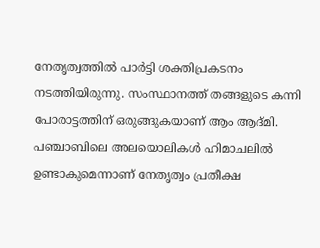നേതൃത്വത്തിൽ പാർട്ടി ശക്തിപ്രകടനം നടത്തിയിരുന്നു. സംസ്ഥാനത്ത് തങ്ങളുടെ കന്നി പോരാട്ടത്തിന് ഒരുങ്ങുകയാണ് ആം ആദ്മി. പഞ്ചാബിലെ അലയൊലികൾ ഹിമാചലിൽ ഉണ്ടാകുമെന്നാണ് നേതൃത്വം പ്രതീക്ഷ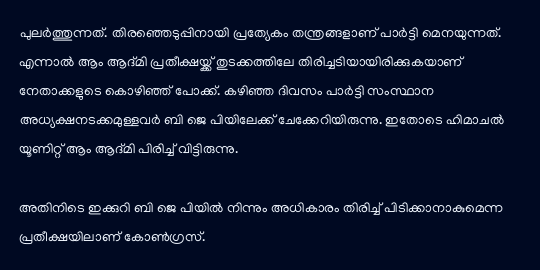പുലർത്തുന്നത്. തിരഞ്ഞെടുപ്പിനായി പ്രത്യേകം തന്ത്രങ്ങളാണ് പാർട്ടി മെനയുന്നത്. എന്നാൽ ആം ആദ്മി പ്രതീക്ഷയ്ക്ക് തുടക്കത്തിലേ തിരിച്ചടിയായിരിക്കുകയാണ് നേതാക്കളുടെ കൊഴിഞ്ഞ് പോക്ക്. കഴിഞ്ഞ ദിവസം പാർട്ടി സംസ്ഥാന അധ്യക്ഷനടക്കമുള്ളവർ ബി ജെ പിയിലേക്ക് ചേക്കേറിയിരുന്നു. ഇതോടെ ഹിമാചൽ യൂണിറ്റ് ആം ആദ്മി പിരിച്ച് വിട്ടിരുന്നു.

അതിനിടെ ഇക്കുറി ബി ജെ പിയിൽ നിന്നും അധികാരം തിരിച്ച് പിടിക്കാനാകുമെന്ന പ്രതീക്ഷയിലാണ് കോൺഗ്രസ്.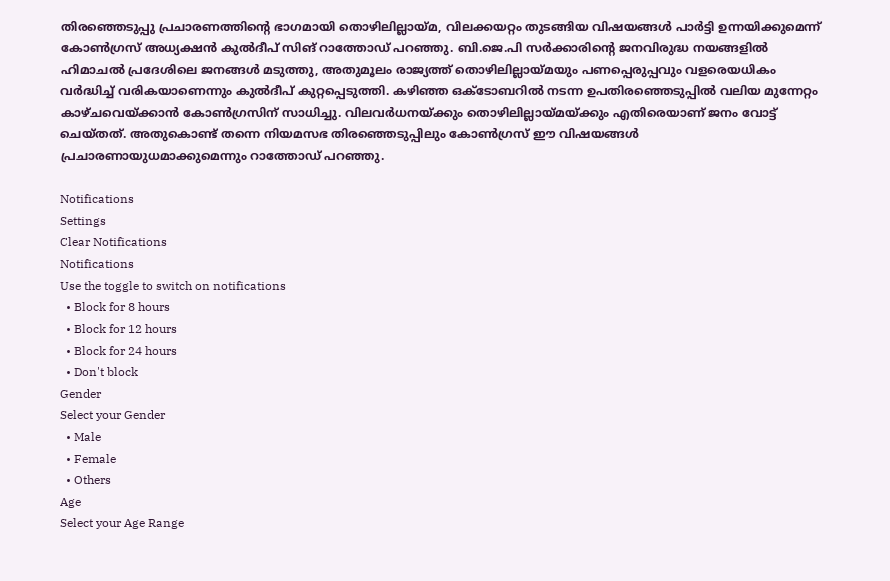തിരഞ്ഞെടുപ്പു പ്രചാരണത്തിന്റെ ഭാഗമായി തൊഴിലില്ലായ്മ, വിലക്കയറ്റം തുടങ്ങിയ വിഷയങ്ങൾ പാർട്ടി ഉന്നയിക്കുമെന്ന് കോൺഗ്രസ് അധ്യക്ഷൻ കുൽദീപ് സിങ് റാത്തോഡ് പറഞ്ഞു. ബി.ജെ.പി സർക്കാരിന്റെ ജനവിരുദ്ധ നയങ്ങളിൽ ഹിമാചൽ പ്രദേശിലെ ജനങ്ങൾ മടുത്തു, അതുമൂലം രാജ്യത്ത് തൊഴിലില്ലായ്മയും പണപ്പെരുപ്പവും വളരെയധികം വർദ്ധിച്ച് വരികയാണെന്നും കുൽദീപ് കുറ്റപ്പെടുത്തി. കഴിഞ്ഞ ഒക്ടോബറിൽ നടന്ന ഉപതിരഞ്ഞെടുപ്പിൽ വലിയ മുന്നേറ്റം കാഴ്ചവെയ്ക്കാൻ കോൺഗ്രസിന് സാധിച്ചു. വിലവർധനയ്ക്കും തൊഴിലില്ലായ്മയ്ക്കും എതിരെയാണ് ജനം വോട്ട് ചെയ്തത്. അതുകൊണ്ട് തന്നെ നിയമസഭ തിരഞ്ഞെടുപ്പിലും കോൺഗ്രസ് ഈ വിഷയങ്ങൾ പ്രചാരണായുധമാക്കുമെന്നും റാത്തോഡ് പറഞ്ഞു.

Notifications
Settings
Clear Notifications
Notifications
Use the toggle to switch on notifications
  • Block for 8 hours
  • Block for 12 hours
  • Block for 24 hours
  • Don't block
Gender
Select your Gender
  • Male
  • Female
  • Others
Age
Select your Age Range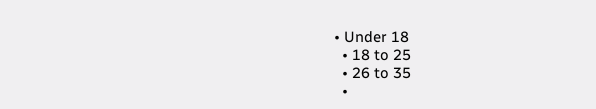• Under 18
  • 18 to 25
  • 26 to 35
  •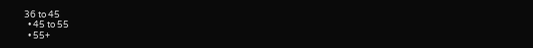36 to 45
  • 45 to 55
  • 55+